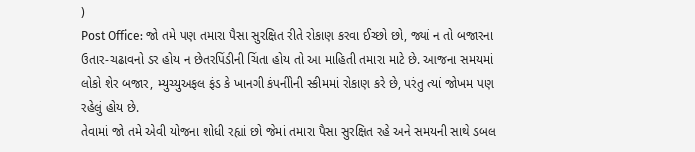)
Post Office: જો તમે પણ તમારા પૈસા સુરક્ષિત રીતે રોકાણ કરવા ઈચ્છો છો, જ્યાં ન તો બજારના ઉતાર-ચઢાવનો ડર હોય ન છેતરપિંડીની ચિંતા હોય તો આ માહિતી તમારા માટે છે. આજના સમયમાં લોકો શેર બજાર, મ્યુચ્યુઅફલ ફંડ કે ખાનગી કંપનીોની સ્કીમમાં રોકાણ કરે છે, પરંતુ ત્યાં જોખમ પણ રહેલું હોય છે.
તેવામાં જો તમે એવી યોજના શોધી રહ્યાં છો જેમાં તમારા પૈસા સુરક્ષિત રહે અને સમયની સાથે ડબલ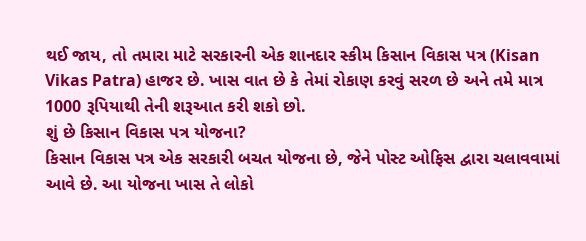થઈ જાય, તો તમારા માટે સરકારની એક શાનદાર સ્કીમ કિસાન વિકાસ પત્ર (Kisan Vikas Patra) હાજર છે. ખાસ વાત છે કે તેમાં રોકાણ કરવું સરળ છે અને તમે માત્ર 1000 રૂપિયાથી તેની શરૂઆત કરી શકો છો.
શું છે કિસાન વિકાસ પત્ર યોજના?
કિસાન વિકાસ પત્ર એક સરકારી બચત યોજના છે, જેને પોસ્ટ ઓફિસ દ્વારા ચલાવવામાં આવે છે. આ યોજના ખાસ તે લોકો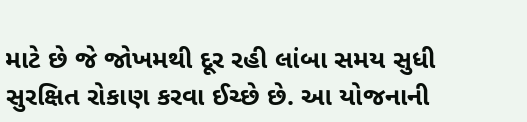માટે છે જે જોખમથી દૂર રહી લાંબા સમય સુધી સુરક્ષિત રોકાણ કરવા ઈચ્છે છે. આ યોજનાની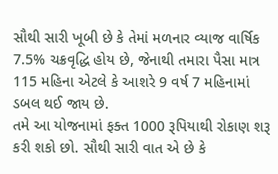સૌથી સારી ખૂબી છે કે તેમાં મળનાર વ્યાજ વાર્ષિક 7.5% ચક્રવૃદ્ધિ હોય છે, જેનાથી તમારા પૈસા માત્ર 115 મહિના એટલે કે આશરે 9 વર્ષ 7 મહિનામાં ડબલ થઈ જાય છે.
તમે આ યોજનામાં ફક્ત 1000 રૂપિયાથી રોકાણ શરૂ કરી શકો છો. સૌથી સારી વાત એ છે કે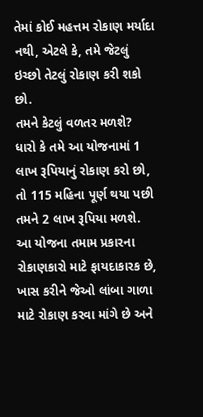તેમાં કોઈ મહત્તમ રોકાણ મર્યાદા નથી, એટલે કે, તમે જેટલું ઇચ્છો તેટલું રોકાણ કરી શકો છો.
તમને કેટલું વળતર મળશે?
ધારો કે તમે આ યોજનામાં 1 લાખ રૂપિયાનું રોકાણ કરો છો, તો 115 મહિના પૂર્ણ થયા પછી તમને 2 લાખ રૂપિયા મળશે. આ યોજના તમામ પ્રકારના રોકાણકારો માટે ફાયદાકારક છે, ખાસ કરીને જેઓ લાંબા ગાળા માટે રોકાણ કરવા માંગે છે અને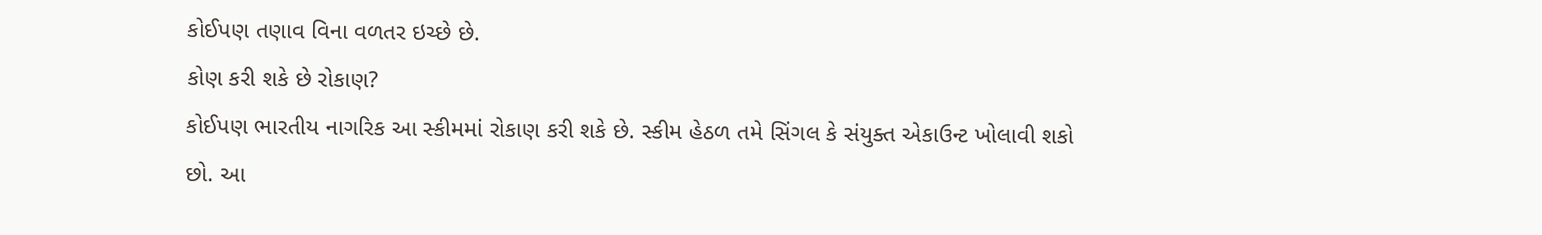કોઈપણ તણાવ વિના વળતર ઇચ્છે છે.
કોણ કરી શકે છે રોકાણ?
કોઈપણ ભારતીય નાગરિક આ સ્કીમમાં રોકાણ કરી શકે છે. સ્કીમ હેઠળ તમે સિંગલ કે સંયુક્ત એકાઉન્ટ ખોલાવી શકો છો. આ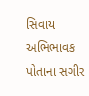સિવાય અભિભાવક પોતાના સગીર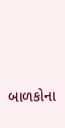બાળકોના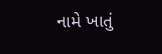નામે ખાતું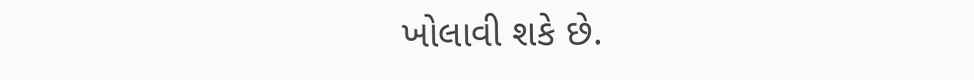ખોલાવી શકે છે.